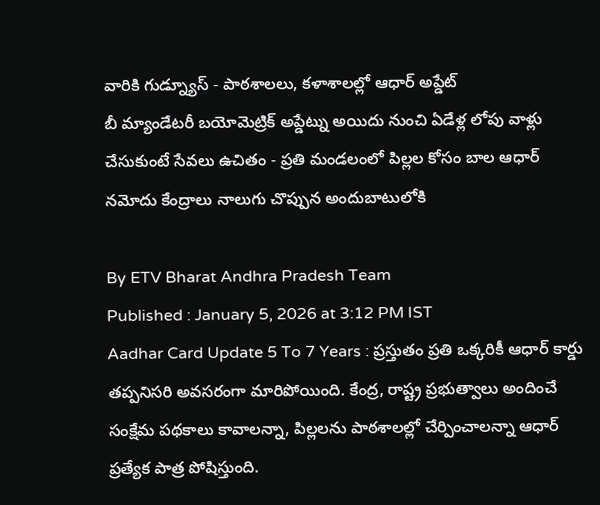వారికి గుడ్న్యూస్ - పాఠశాలలు, కళాశాలల్లో ఆధార్ అప్డేట్
బీ మ్యాండేటరీ బయోమెట్రిక్ అప్డేట్ను అయిదు నుంచి ఏడేళ్ల లోపు వాళ్లు చేసుకుంటే సేవలు ఉచితం - ప్రతి మండలంలో పిల్లల కోసం బాల ఆధార్ నమోదు కేంద్రాలు నాలుగు చొప్పున అందుబాటులోకి

By ETV Bharat Andhra Pradesh Team
Published : January 5, 2026 at 3:12 PM IST
Aadhar Card Update 5 To 7 Years : ప్రస్తుతం ప్రతి ఒక్కరికీ ఆధార్ కార్డు తప్పనిసరి అవసరంగా మారిపోయింది. కేంద్ర, రాష్ట్ర ప్రభుత్వాలు అందించే సంక్షేమ పథకాలు కావాలన్నా, పిల్లలను పాఠశాలల్లో చేర్పించాలన్నా ఆధార్ ప్రత్యేక పాత్ర పోషిస్తుంది.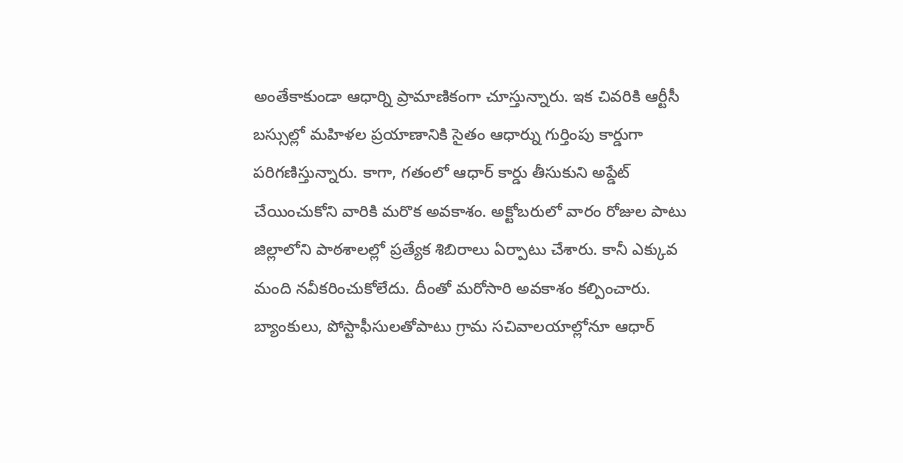అంతేకాకుండా ఆధార్ని ప్రామాణికంగా చూస్తున్నారు. ఇక చివరికి ఆర్టీసీ బస్సుల్లో మహిళల ప్రయాణానికి సైతం ఆధార్ను గుర్తింపు కార్డుగా పరిగణిస్తున్నారు. కాగా, గతంలో ఆధార్ కార్డు తీసుకుని అప్డేట్ చేయించుకోని వారికి మరొక అవకాశం. అక్టోబరులో వారం రోజుల పాటు జిల్లాలోని పాఠశాలల్లో ప్రత్యేక శిబిరాలు ఏర్పాటు చేశారు. కానీ ఎక్కువ మంది నవీకరించుకోలేదు. దీంతో మరోసారి అవకాశం కల్పించారు. బ్యాంకులు, పోస్టాఫీసులతోపాటు గ్రామ సచివాలయాల్లోనూ ఆధార్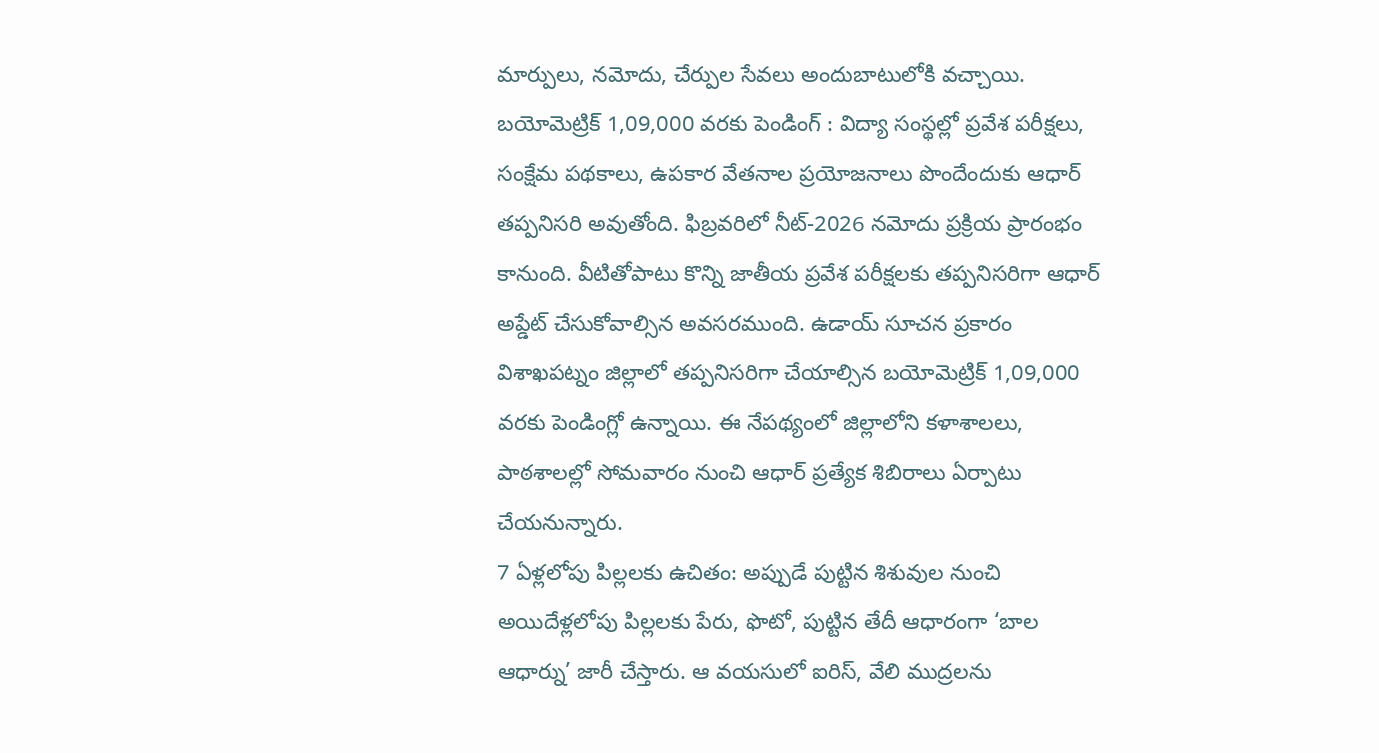మార్పులు, నమోదు, చేర్పుల సేవలు అందుబాటులోకి వచ్చాయి.
బయోమెట్రిక్ 1,09,000 వరకు పెండింగ్ : విద్యా సంస్థల్లో ప్రవేశ పరీక్షలు, సంక్షేమ పథకాలు, ఉపకార వేతనాల ప్రయోజనాలు పొందేందుకు ఆధార్ తప్పనిసరి అవుతోంది. ఫిబ్రవరిలో నీట్-2026 నమోదు ప్రక్రియ ప్రారంభం కానుంది. వీటితోపాటు కొన్ని జాతీయ ప్రవేశ పరీక్షలకు తప్పనిసరిగా ఆధార్ అప్డేట్ చేసుకోవాల్సిన అవసరముంది. ఉడాయ్ సూచన ప్రకారం విశాఖపట్నం జిల్లాలో తప్పనిసరిగా చేయాల్సిన బయోమెట్రిక్ 1,09,000 వరకు పెండింగ్లో ఉన్నాయి. ఈ నేపథ్యంలో జిల్లాలోని కళాశాలలు, పాఠశాలల్లో సోమవారం నుంచి ఆధార్ ప్రత్యేక శిబిరాలు ఏర్పాటు చేయనున్నారు.
7 ఏళ్లలోపు పిల్లలకు ఉచితం: అప్పుడే పుట్టిన శిశువుల నుంచి అయిదేళ్లలోపు పిల్లలకు పేరు, ఫొటో, పుట్టిన తేదీ ఆధారంగా ‘బాల ఆధార్ను’ జారీ చేస్తారు. ఆ వయసులో ఐరిస్, వేలి ముద్రలను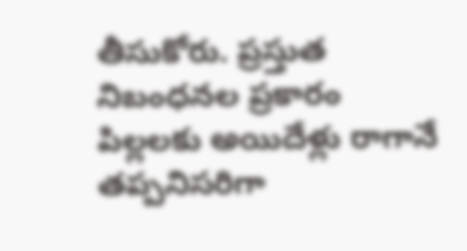తీసుకోరు. ప్రస్తుత నిబంధనల ప్రకారం పిల్లలకు అయిదేళ్లు రాగానే తప్పనిసరిగా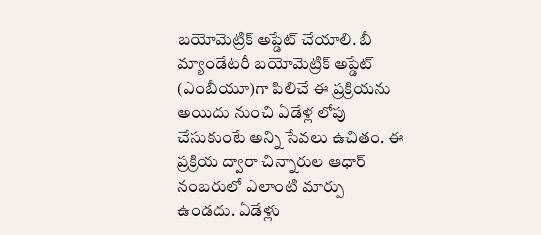బయోమెట్రిక్ అప్డేట్ చేయాలి. బీ మ్యాండేటరీ బయోమెట్రిక్ అప్డేట్ (ఎంబీయూ)గా పిలిచే ఈ ప్రక్రియను అయిదు నుంచి ఏడేళ్ల లోపు చేసుకుంటే అన్ని సేవలు ఉచితం. ఈ ప్రక్రియ ద్వారా చిన్నారుల ఆధార్ నంబరులో ఎలాంటి మార్పు ఉండదు. ఏడేళ్లు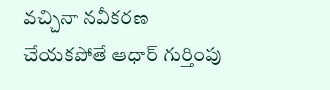వచ్చినా నవీకరణ చేయకపోతే ఆధార్ గుర్తింపు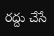రద్దు చేసే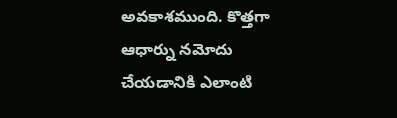అవకాశముంది. కొత్తగా ఆధార్ను నమోదు చేయడానికి ఎలాంటి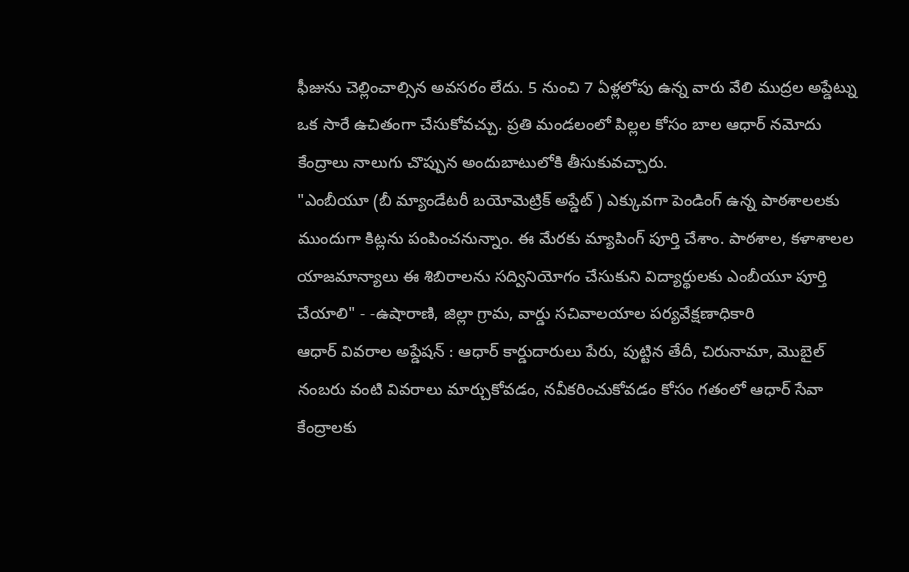ఫీజును చెల్లించాల్సిన అవసరం లేదు. 5 నుంచి 7 ఏళ్లలోపు ఉన్న వారు వేలి ముద్రల అప్డేట్ను ఒక సారే ఉచితంగా చేసుకోవచ్చు. ప్రతి మండలంలో పిల్లల కోసం బాల ఆధార్ నమోదు కేంద్రాలు నాలుగు చొప్పున అందుబాటులోకి తీసుకువచ్చారు.
"ఎంబీయూ (బీ మ్యాండేటరీ బయోమెట్రిక్ అప్డేట్ ) ఎక్కువగా పెండింగ్ ఉన్న పాఠశాలలకు ముందుగా కిట్లను పంపించనున్నాం. ఈ మేరకు మ్యాపింగ్ పూర్తి చేశాం. పాఠశాల, కళాశాలల యాజమాన్యాలు ఈ శిబిరాలను సద్వినియోగం చేసుకుని విద్యార్థులకు ఎంబీయూ పూర్తి చేయాలి" - -ఉషారాణి, జిల్లా గ్రామ, వార్డు సచివాలయాల పర్యవేక్షణాధికారి
ఆధార్ వివరాల అప్డేషన్ : ఆధార్ కార్డుదారులు పేరు, పుట్టిన తేదీ, చిరునామా, మొబైల్ నంబరు వంటి వివరాలు మార్చుకోవడం, నవీకరించుకోవడం కోసం గతంలో ఆధార్ సేవా కేంద్రాలకు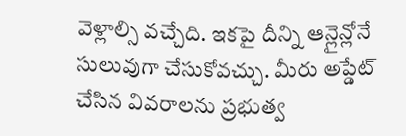వెళ్లాల్సి వచ్చేది. ఇకపై దీన్ని ఆన్లైన్లోనే సులువుగా చేసుకోవచ్చు. మీరు అప్డేట్ చేసిన వివరాలను ప్రభుత్వ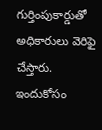గుర్తింపుకార్డుతో అధికారులు వెరిఫై చేస్తారు. ఇందుకోసం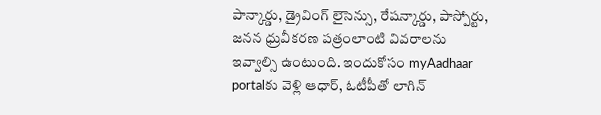పాన్కార్డు, డ్రైవింగ్ లైసెన్సు, రేషన్కార్డు, పాస్పోర్టు, జనన ధ్రువీకరణ పత్రంలాంటి వివరాలను ఇవ్వాల్సి ఉంటుంది. ఇందుకోసం myAadhaar portalకు వెళ్లి ఆధార్, ఓటీపీతో లాగిన్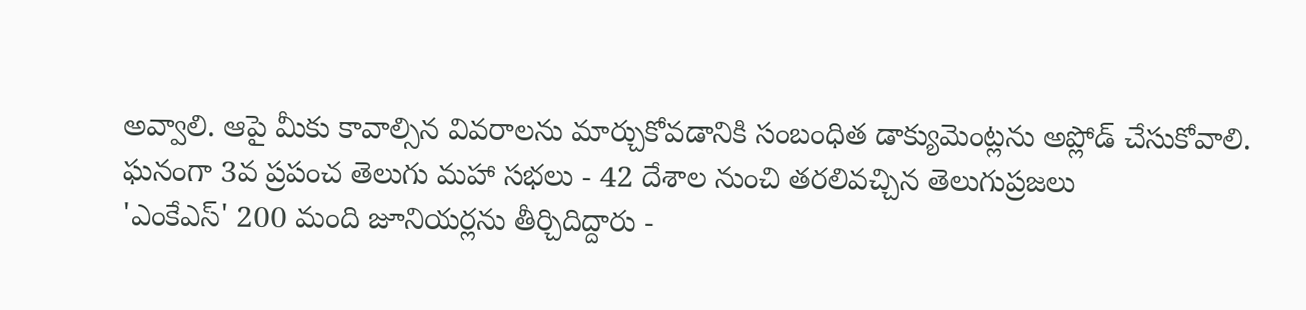అవ్వాలి. ఆపై మీకు కావాల్సిన వివరాలను మార్చుకోవడానికి సంబంధిత డాక్యుమెంట్లను అప్లోడ్ చేసుకోవాలి.
ఘనంగా 3వ ప్రపంచ తెలుగు మహా సభలు - 42 దేశాల నుంచి తరలివచ్చిన తెలుగుప్రజలు
'ఎంకేఎస్' 200 మంది జూనియర్లను తీర్చిదిద్దారు -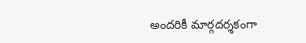అందరికీ మార్గదర్శకంగా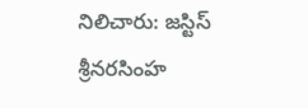నిలిచారు: జస్టిస్ శ్రీనరసింహ